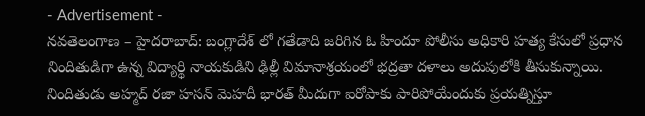- Advertisement -
నవతెలంగాణ – హైదరాబాద్: బంగ్లాదేశ్ లో గతేడాది జరిగిన ఓ హిందూ పోలీసు అధికారి హత్య కేసులో ప్రధాన నిందితుడిగా ఉన్న విద్యార్థి నాయకుడిని ఢిల్లీ విమానాశ్రయంలో భద్రతా దళాలు అదుపులోకి తీసుకున్నాయి. నిందితుడు అహ్మద్ రజా హసన్ మెహదీ భారత్ మీదుగా ఐరోపాకు పారిపోయేందుకు ప్రయత్నిస్తూ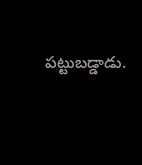పట్టుబడ్డాడు.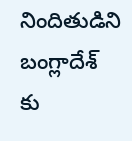నిందితుడిని బంగ్లాదేశ్ కు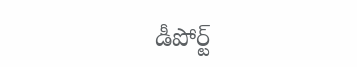డీపోర్ట్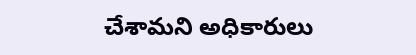చేశామని అధికారులు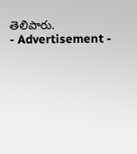తెలిపారు.
- Advertisement -